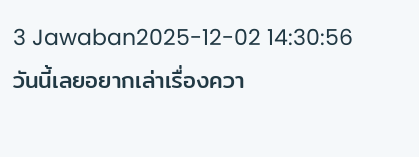3 Jawaban2025-12-02 14:30:56
วันนี้เลยอยากเล่าเรื่องควา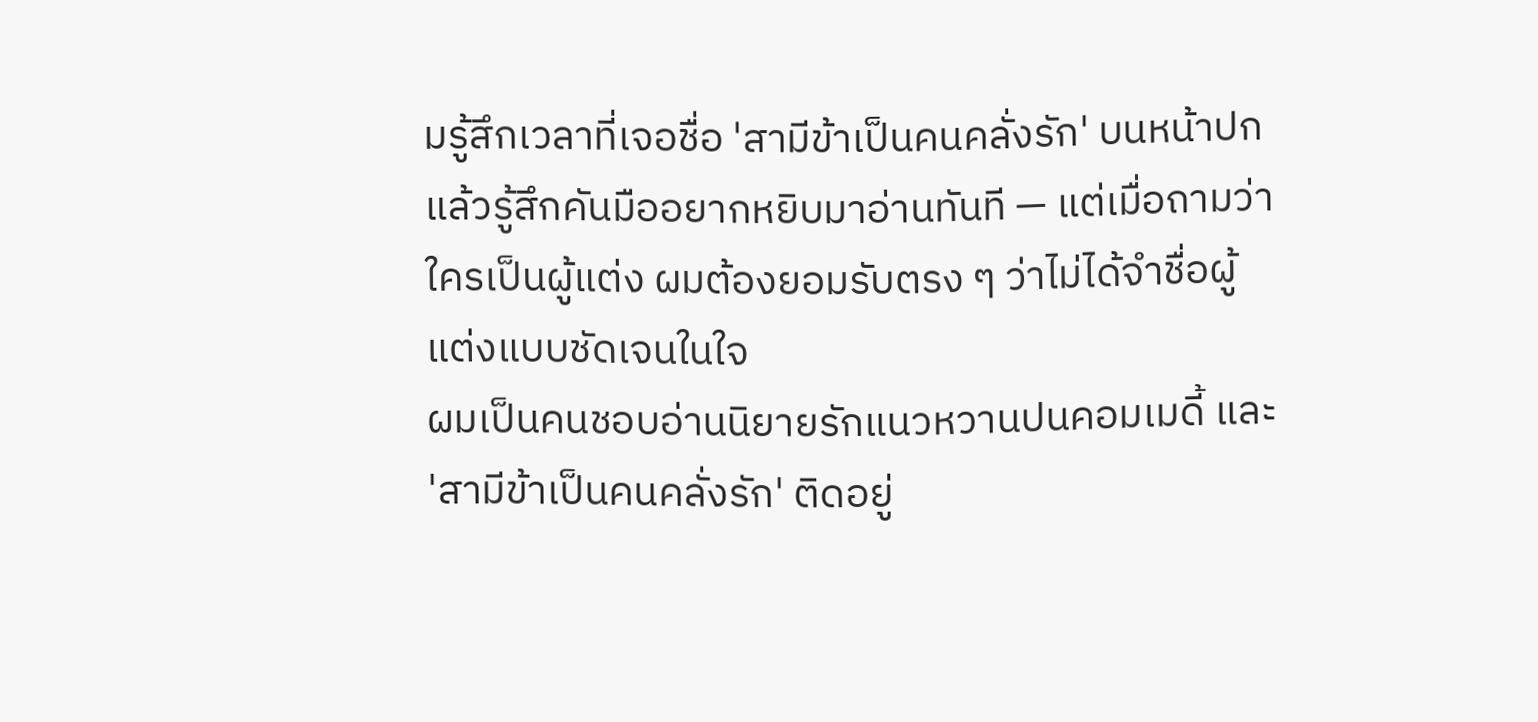มรู้สึกเวลาที่เจอชื่อ 'สามีข้าเป็นคนคลั่งรัก' บนหน้าปกแล้วรู้สึกคันมืออยากหยิบมาอ่านทันที — แต่เมื่อถามว่าใครเป็นผู้แต่ง ผมต้องยอมรับตรง ๆ ว่าไม่ได้จำชื่อผู้แต่งแบบชัดเจนในใจ
ผมเป็นคนชอบอ่านนิยายรักแนวหวานปนคอมเมดี้ และ 'สามีข้าเป็นคนคลั่งรัก' ติดอยู่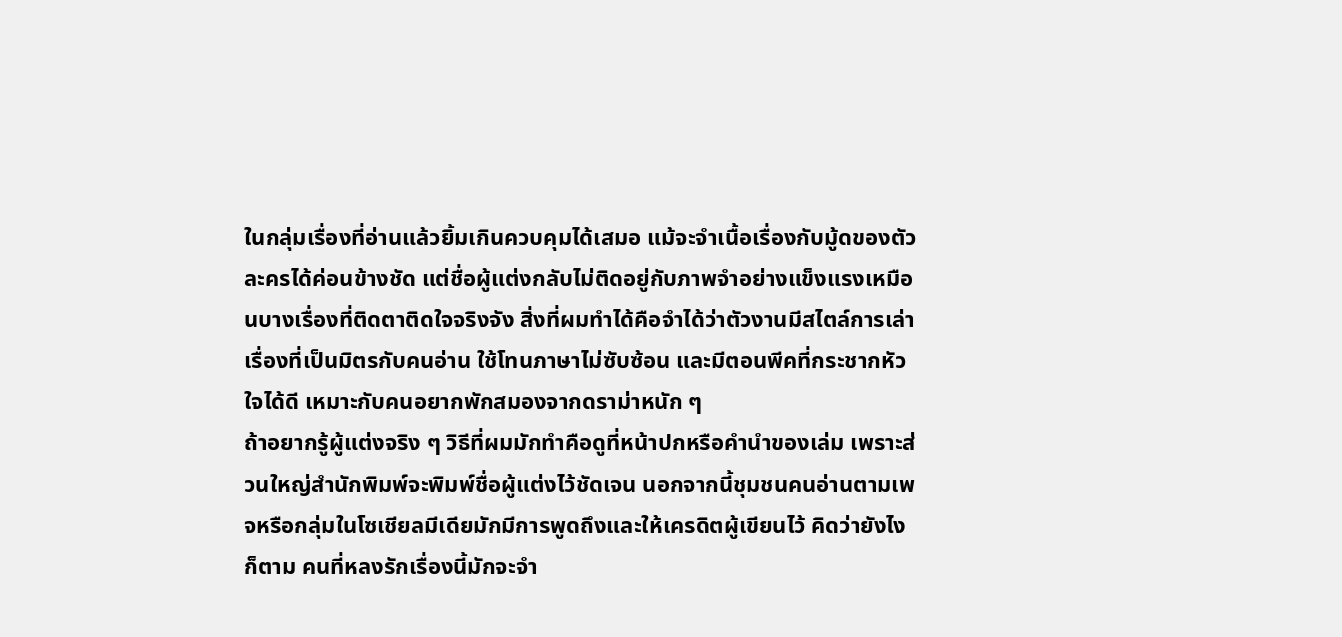ในกลุ่มเรื่องที่อ่านแล้วยิ้มเกินควบคุมได้เสมอ แม้จะจำเนื้อเรื่องกับมู้ดของตัวละครได้ค่อนข้างชัด แต่ชื่อผู้แต่งกลับไม่ติดอยู่กับภาพจำอย่างแข็งแรงเหมือนบางเรื่องที่ติดตาติดใจจริงจัง สิ่งที่ผมทำได้คือจำได้ว่าตัวงานมีสไตล์การเล่าเรื่องที่เป็นมิตรกับคนอ่าน ใช้โทนภาษาไม่ซับซ้อน และมีตอนพีคที่กระชากหัวใจได้ดี เหมาะกับคนอยากพักสมองจากดราม่าหนัก ๆ
ถ้าอยากรู้ผู้แต่งจริง ๆ วิธีที่ผมมักทำคือดูที่หน้าปกหรือคำนำของเล่ม เพราะส่วนใหญ่สำนักพิมพ์จะพิมพ์ชื่อผู้แต่งไว้ชัดเจน นอกจากนี้ชุมชนคนอ่านตามเพจหรือกลุ่มในโซเชียลมีเดียมักมีการพูดถึงและให้เครดิตผู้เขียนไว้ คิดว่ายังไงก็ตาม คนที่หลงรักเรื่องนี้มักจะจำ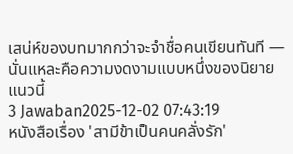เสน่ห์ของบทมากกว่าจะจำชื่อคนเขียนทันที — นั่นแหละคือความงดงามแบบหนึ่งของนิยายแนวนี้
3 Jawaban2025-12-02 07:43:19
หนังสือเรื่อง 'สามีข้าเป็นคนคลั่งรัก'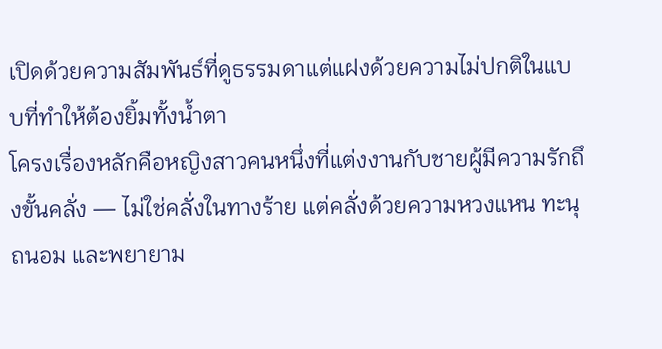เปิดด้วยความสัมพันธ์ที่ดูธรรมดาแต่แฝงด้วยความไม่ปกติในแบบที่ทำให้ต้องยิ้มทั้งน้ำตา
โครงเรื่องหลักคือหญิงสาวคนหนึ่งที่แต่งงานกับชายผู้มีความรักถึงขั้นคลั่ง — ไม่ใช่คลั่งในทางร้าย แต่คลั่งด้วยความหวงแหน ทะนุถนอม และพยายาม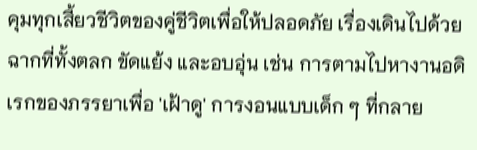คุมทุกเสี้ยวชีวิตของคู่ชีวิตเพื่อให้ปลอดภัย เรื่องเดินไปด้วยฉากที่ทั้งตลก ขัดแย้ง และอบอุ่น เช่น การตามไปหางานอดิเรกของภรรยาเพื่อ 'เฝ้าดู' การงอนแบบเด็ก ๆ ที่กลาย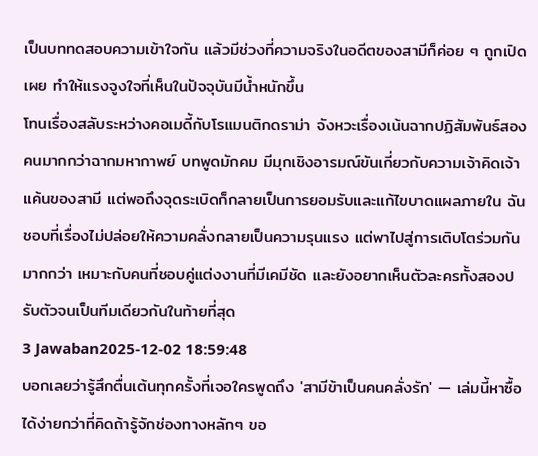เป็นบททดสอบความเข้าใจกัน แล้วมีช่วงที่ความจริงในอดีตของสามีก็ค่อย ๆ ถูกเปิดเผย ทำให้แรงจูงใจที่เห็นในปัจจุบันมีน้ำหนักขึ้น
โทนเรื่องสลับระหว่างคอเมดี้กับโรแมนติกดราม่า จังหวะเรื่องเน้นฉากปฏิสัมพันธ์สองคนมากกว่าฉากมหากาพย์ บทพูดมักคม มีมุกเชิงอารมณ์ขันเกี่ยวกับความเจ้าคิดเจ้าแค้นของสามี แต่พอถึงจุดระเบิดก็กลายเป็นการยอมรับและแก้ไขบาดแผลภายใน ฉันชอบที่เรื่องไม่ปล่อยให้ความคลั่งกลายเป็นความรุนแรง แต่พาไปสู่การเติบโตร่วมกันมากกว่า เหมาะกับคนที่ชอบคู่แต่งงานที่มีเคมีชัด และยังอยากเห็นตัวละครทั้งสองปรับตัวจนเป็นทีมเดียวกันในท้ายที่สุด
3 Jawaban2025-12-02 18:59:48
บอกเลยว่ารู้สึกตื่นเต้นทุกครั้งที่เจอใครพูดถึง 'สามีข้าเป็นคนคลั่งรัก' — เล่มนี้หาซื้อได้ง่ายกว่าที่คิดถ้ารู้จักช่องทางหลักๆ ขอ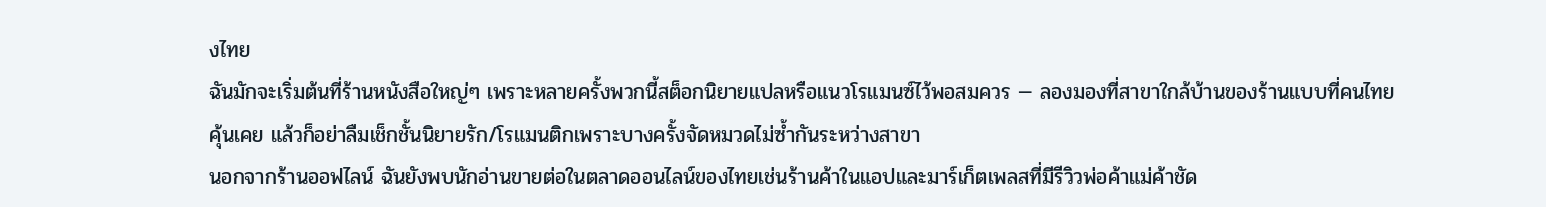งไทย
ฉันมักจะเริ่มต้นที่ร้านหนังสือใหญ่ๆ เพราะหลายครั้งพวกนี้สต็อกนิยายแปลหรือแนวโรแมนซ์ไว้พอสมควร — ลองมองที่สาขาใกล้บ้านของร้านแบบที่คนไทยคุ้นเคย แล้วก็อย่าลืมเช็กชั้นนิยายรัก/โรแมนติกเพราะบางครั้งจัดหมวดไม่ซ้ำกันระหว่างสาขา
นอกจากร้านออฟไลน์ ฉันยังพบนักอ่านขายต่อในตลาดออนไลน์ของไทยเช่นร้านค้าในแอปและมาร์เก็ตเพลสที่มีรีวิวพ่อค้าแม่ค้าชัด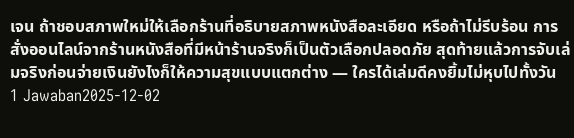เจน ถ้าชอบสภาพใหม่ให้เลือกร้านที่อธิบายสภาพหนังสือละเอียด หรือถ้าไม่รีบร้อน การสั่งออนไลน์จากร้านหนังสือที่มีหน้าร้านจริงก็เป็นตัวเลือกปลอดภัย สุดท้ายแล้วการจับเล่มจริงก่อนจ่ายเงินยังไงก็ให้ความสุขแบบแตกต่าง — ใครได้เล่มดีคงยิ้มไม่หุบไปทั้งวัน
1 Jawaban2025-12-02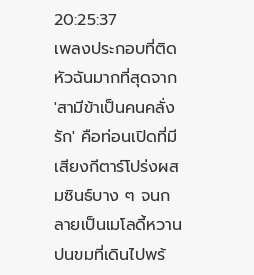20:25:37
เพลงประกอบที่ติดหัวฉันมากที่สุดจาก 'สามีข้าเป็นคนคลั่งรัก' คือท่อนเปิดที่มีเสียงกีตาร์โปร่งผสมซินธ์บาง ๆ จนกลายเป็นเมโลดี้หวานปนขมที่เดินไปพร้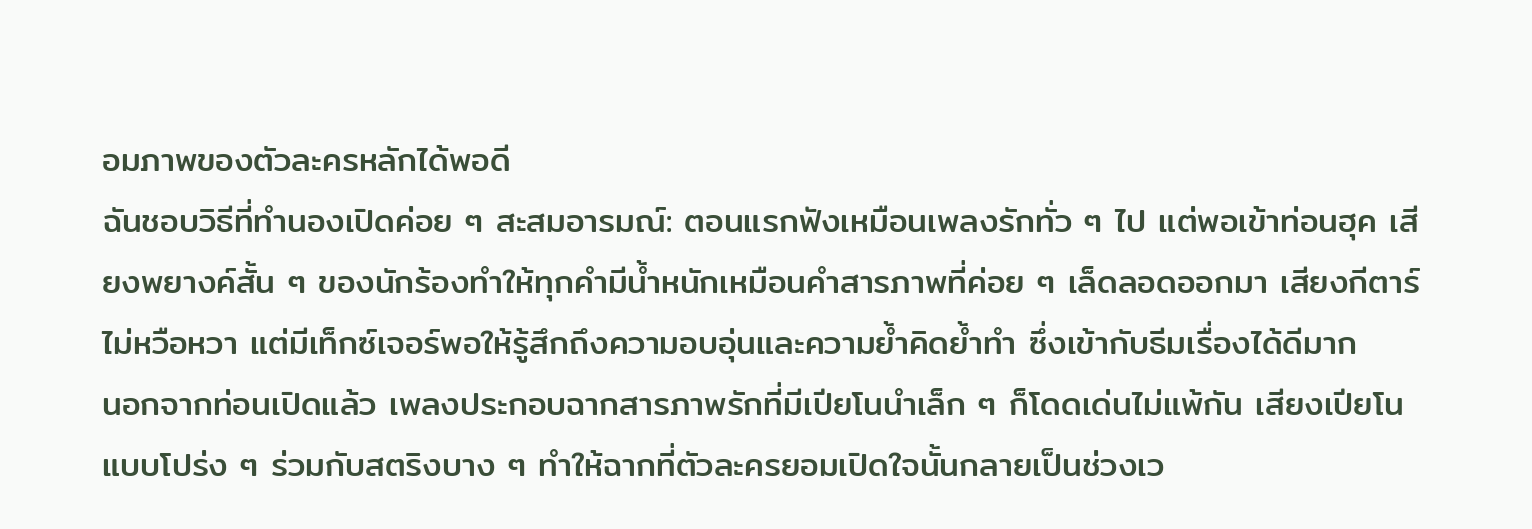อมภาพของตัวละครหลักได้พอดี
ฉันชอบวิธีที่ทำนองเปิดค่อย ๆ สะสมอารมณ์: ตอนแรกฟังเหมือนเพลงรักทั่ว ๆ ไป แต่พอเข้าท่อนฮุค เสียงพยางค์สั้น ๆ ของนักร้องทำให้ทุกคำมีน้ำหนักเหมือนคำสารภาพที่ค่อย ๆ เล็ดลอดออกมา เสียงกีตาร์ไม่หวือหวา แต่มีเท็กซ์เจอร์พอให้รู้สึกถึงความอบอุ่นและความย้ำคิดย้ำทำ ซึ่งเข้ากับธีมเรื่องได้ดีมาก
นอกจากท่อนเปิดแล้ว เพลงประกอบฉากสารภาพรักที่มีเปียโนนำเล็ก ๆ ก็โดดเด่นไม่แพ้กัน เสียงเปียโนแบบโปร่ง ๆ ร่วมกับสตริงบาง ๆ ทำให้ฉากที่ตัวละครยอมเปิดใจนั้นกลายเป็นช่วงเว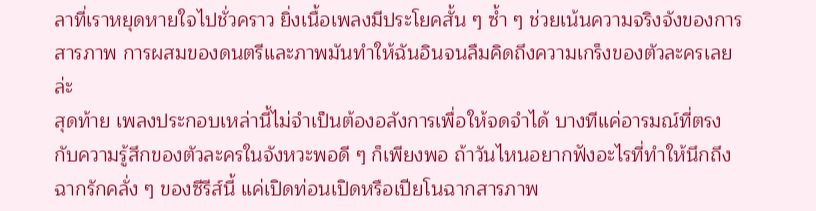ลาที่เราหยุดหายใจไปชั่วคราว ยิ่งเนื้อเพลงมีประโยคสั้น ๆ ซ้ำ ๆ ช่วยเน้นความจริงจังของการสารภาพ การผสมของดนตรีและภาพมันทำให้ฉันอินจนลืมคิดถึงความเกร็งของตัวละครเลยล่ะ
สุดท้าย เพลงประกอบเหล่านี้ไม่จำเป็นต้องอลังการเพื่อให้จดจำได้ บางทีแค่อารมณ์ที่ตรงกับความรู้สึกของตัวละครในจังหวะพอดี ๆ ก็เพียงพอ ถ้าวันไหนอยากฟังอะไรที่ทำให้นึกถึงฉากรักคลั่ง ๆ ของซีรีส์นี้ แค่เปิดท่อนเปิดหรือเปียโนฉากสารภาพ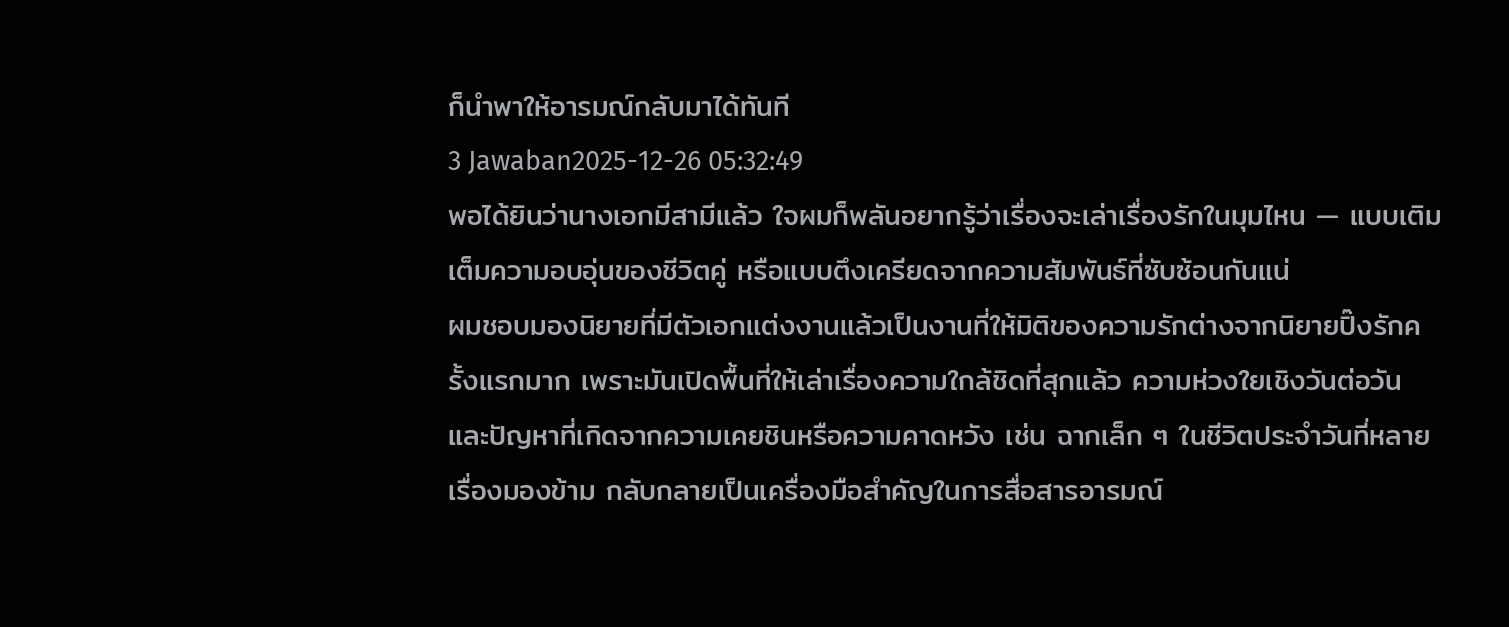ก็นำพาให้อารมณ์กลับมาได้ทันที
3 Jawaban2025-12-26 05:32:49
พอได้ยินว่านางเอกมีสามีแล้ว ใจผมก็พลันอยากรู้ว่าเรื่องจะเล่าเรื่องรักในมุมไหน — แบบเติมเต็มความอบอุ่นของชีวิตคู่ หรือแบบตึงเครียดจากความสัมพันธ์ที่ซับซ้อนกันแน่
ผมชอบมองนิยายที่มีตัวเอกแต่งงานแล้วเป็นงานที่ให้มิติของความรักต่างจากนิยายปิ๊งรักครั้งแรกมาก เพราะมันเปิดพื้นที่ให้เล่าเรื่องความใกล้ชิดที่สุกแล้ว ความห่วงใยเชิงวันต่อวัน และปัญหาที่เกิดจากความเคยชินหรือความคาดหวัง เช่น ฉากเล็ก ๆ ในชีวิตประจำวันที่หลายเรื่องมองข้าม กลับกลายเป็นเครื่องมือสำคัญในการสื่อสารอารมณ์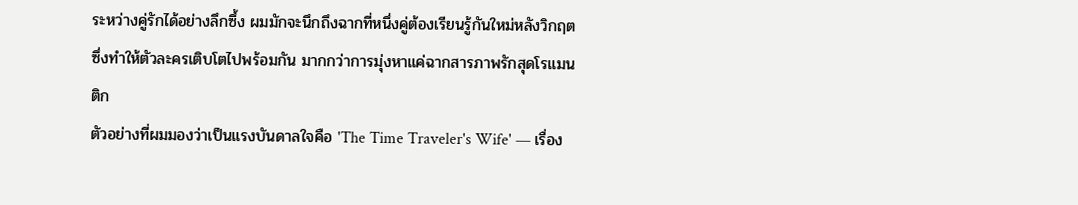ระหว่างคู่รักได้อย่างลึกซึ้ง ผมมักจะนึกถึงฉากที่หนึ่งคู่ต้องเรียนรู้กันใหม่หลังวิกฤต ซึ่งทำให้ตัวละครเติบโตไปพร้อมกัน มากกว่าการมุ่งหาแค่ฉากสารภาพรักสุดโรแมนติก
ตัวอย่างที่ผมมองว่าเป็นแรงบันดาลใจคือ 'The Time Traveler's Wife' — เรื่อง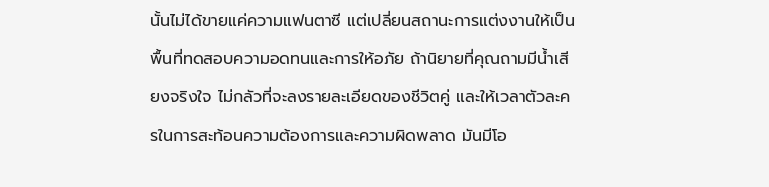นั้นไม่ได้ขายแค่ความแฟนตาซี แต่เปลี่ยนสถานะการแต่งงานให้เป็นพื้นที่ทดสอบความอดทนและการให้อภัย ถ้านิยายที่คุณถามมีน้ำเสียงจริงใจ ไม่กลัวที่จะลงรายละเอียดของชีวิตคู่ และให้เวลาตัวละครในการสะท้อนความต้องการและความผิดพลาด มันมีโอ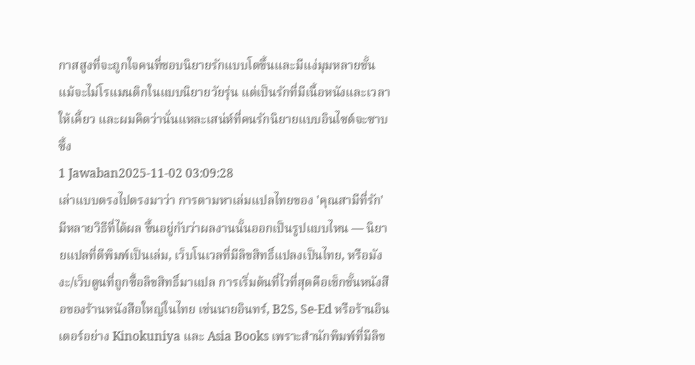กาสสูงที่จะถูกใจคนที่ชอบนิยายรักแบบโตขึ้นและมีแง่มุมหลายชั้น แม้จะไม่โรแมนติกในแบบนิยายวัยรุ่น แต่เป็นรักที่มีเนื้อหนังและเวลาให้เคี้ยว และผมคิดว่านั่นแหละเสน่ห์ที่คนรักนิยายแบบอินไซต์จะซาบซึ้ง
1 Jawaban2025-11-02 03:09:28
เล่าแบบตรงไปตรงมาว่า การตามหาเล่มแปลไทยของ 'คุณสามีที่รัก' มีหลายวิธีที่ได้ผล ขึ้นอยู่กับว่าผลงานนั้นออกเป็นรูปแบบไหน — นิยายแปลที่ตีพิมพ์เป็นเล่ม, เว็บโนเวลที่มีลิขสิทธิ์แปลงเป็นไทย, หรือมังงะ/เว็บตูนที่ถูกซื้อลิขสิทธิ์มาแปล การเริ่มต้นที่ไวที่สุดคือเช็กชั้นหนังสือของร้านหนังสือใหญ่ในไทย เช่นนายอินทร์, B2S, Se-Ed หรือร้านอินเตอร์อย่าง Kinokuniya และ Asia Books เพราะสำนักพิมพ์ที่มีลิข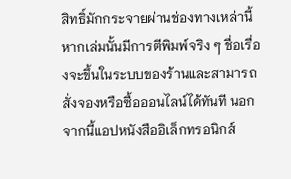สิทธิ์มักกระจายผ่านช่องทางเหล่านี้ หากเล่มนั้นมีการตีพิมพ์จริง ๆ ชื่อเรื่องจะขึ้นในระบบของร้านและสามารถสั่งจองหรือซื้อออนไลน์ได้ทันที นอกจากนี้แอปหนังสืออิเล็กทรอนิกส์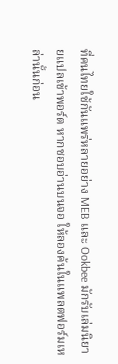ที่คนไทยใช้กันแพร่หลายอย่าง MEB และ Ookbee มักรับเล่มนิยายแปลเข้าพอร์ต หากชอบอ่านบนจอ ให้ลองค้นในแพลตฟอร์มเหล่านั้นก่อน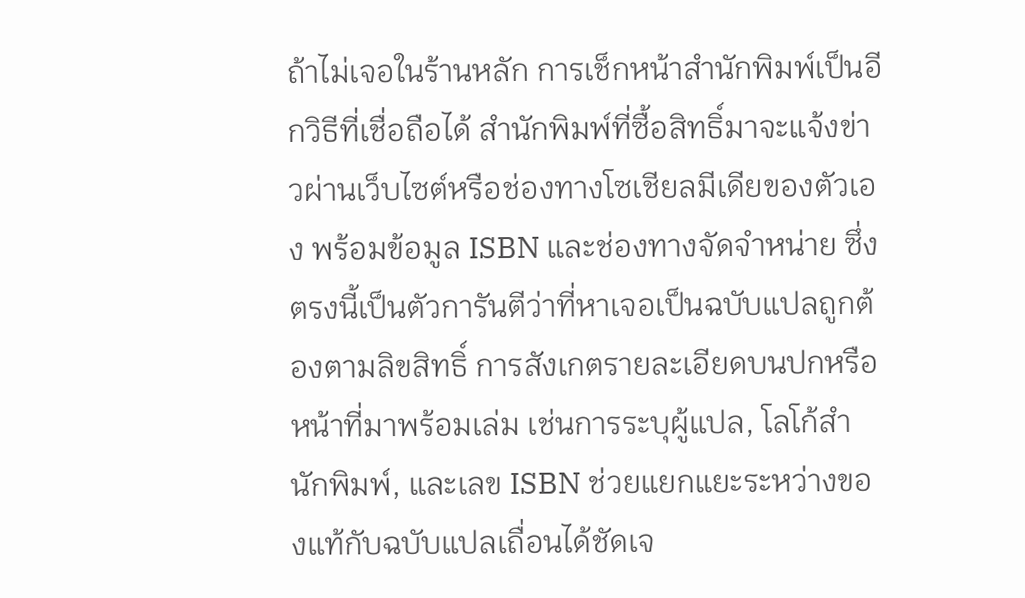ถ้าไม่เจอในร้านหลัก การเช็กหน้าสำนักพิมพ์เป็นอีกวิธีที่เชื่อถือได้ สำนักพิมพ์ที่ซื้อสิทธิ์มาจะแจ้งข่าวผ่านเว็บไซต์หรือช่องทางโซเชียลมีเดียของตัวเอง พร้อมข้อมูล ISBN และช่องทางจัดจำหน่าย ซึ่งตรงนี้เป็นตัวการันตีว่าที่หาเจอเป็นฉบับแปลถูกต้องตามลิขสิทธิ์ การสังเกตรายละเอียดบนปกหรือหน้าที่มาพร้อมเล่ม เช่นการระบุผู้แปล, โลโก้สำนักพิมพ์, และเลข ISBN ช่วยแยกแยะระหว่างของแท้กับฉบับแปลเถื่อนได้ชัดเจ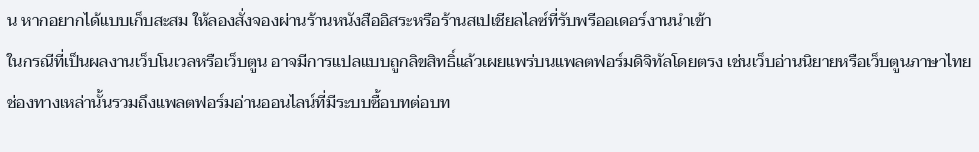น หากอยากได้แบบเก็บสะสม ให้ลองสั่งจองผ่านร้านหนังสืออิสระหรือร้านสเปเชียลไลซ์ที่รับพรีออเดอร์งานนำเข้า
ในกรณีที่เป็นผลงานเว็บโนเวลหรือเว็บตูน อาจมีการแปลแบบถูกลิขสิทธิ์แล้วเผยแพร่บนแพลตฟอร์มดิจิทัลโดยตรง เช่นเว็บอ่านนิยายหรือเว็บตูนภาษาไทย ช่องทางเหล่านั้นรวมถึงแพลตฟอร์มอ่านออนไลน์ที่มีระบบซื้อบทต่อบท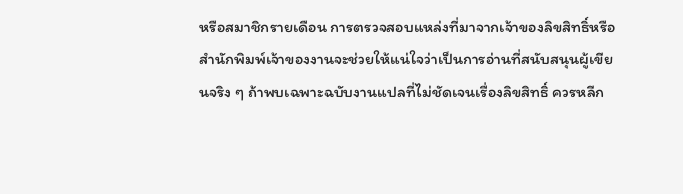หรือสมาชิกรายเดือน การตรวจสอบแหล่งที่มาจากเจ้าของลิขสิทธิ์หรือสำนักพิมพ์เจ้าของงานจะช่วยให้แน่ใจว่าเป็นการอ่านที่สนับสนุนผู้เขียนจริง ๆ ถ้าพบเฉพาะฉบับงานแปลที่ไม่ชัดเจนเรื่องลิขสิทธิ์ ควรหลีก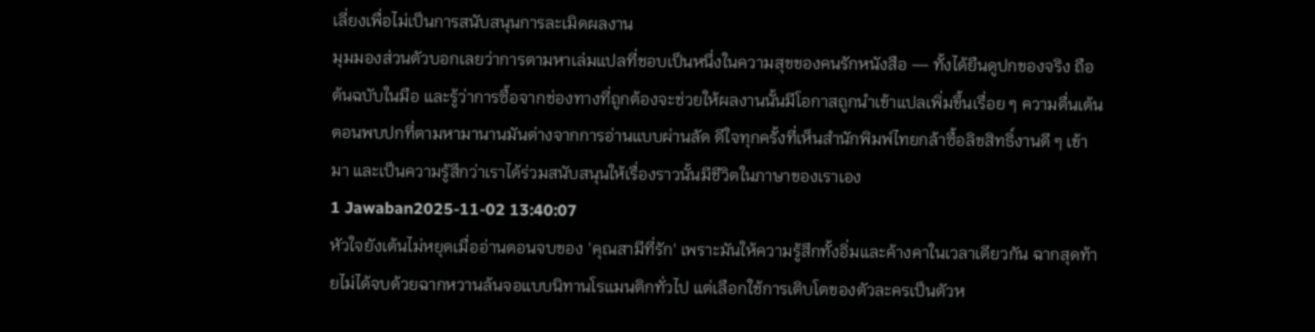เลี่ยงเพื่อไม่เป็นการสนับสนุนการละเมิดผลงาน
มุมมองส่วนตัวบอกเลยว่าการตามหาเล่มแปลที่ชอบเป็นหนึ่งในความสุขของคนรักหนังสือ — ทั้งได้ยืนดูปกของจริง ถือต้นฉบับในมือ และรู้ว่าการซื้อจากช่องทางที่ถูกต้องจะช่วยให้ผลงานนั้นมีโอกาสถูกนำเข้าแปลเพิ่มขึ้นเรื่อย ๆ ความตื่นเต้นตอนพบปกที่ตามหามานานมันต่างจากการอ่านแบบผ่านลัด ดีใจทุกครั้งที่เห็นสำนักพิมพ์ไทยกล้าซื้อลิขสิทธิ์งานดี ๆ เข้ามา และเป็นความรู้สึกว่าเราได้ร่วมสนับสนุนให้เรื่องราวนั้นมีชีวิตในภาษาของเราเอง
1 Jawaban2025-11-02 13:40:07
หัวใจยังเต้นไม่หยุดเมื่ออ่านตอนจบของ 'คุณสามีที่รัก' เพราะมันให้ความรู้สึกทั้งอิ่มและค้างคาในเวลาเดียวกัน ฉากสุดท้ายไม่ได้จบด้วยฉากหวานล้นจอแบบนิทานโรแมนติกทั่วไป แต่เลือกใช้การเติบโตของตัวละครเป็นตัวห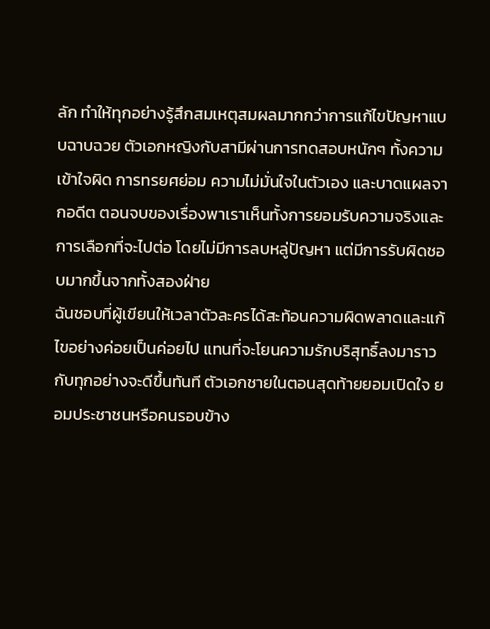ลัก ทำให้ทุกอย่างรู้สึกสมเหตุสมผลมากกว่าการแก้ไขปัญหาแบบฉาบฉวย ตัวเอกหญิงกับสามีผ่านการทดสอบหนักๆ ทั้งความเข้าใจผิด การทรยศย่อม ความไม่มั่นใจในตัวเอง และบาดแผลจากอดีต ตอนจบของเรื่องพาเราเห็นทั้งการยอมรับความจริงและการเลือกที่จะไปต่อ โดยไม่มีการลบหลู่ปัญหา แต่มีการรับผิดชอบมากขึ้นจากทั้งสองฝ่าย
ฉันชอบที่ผู้เขียนให้เวลาตัวละครได้สะท้อนความผิดพลาดและแก้ไขอย่างค่อยเป็นค่อยไป แทนที่จะโยนความรักบริสุทธิ์ลงมาราวกับทุกอย่างจะดีขึ้นทันที ตัวเอกชายในตอนสุดท้ายยอมเปิดใจ ยอมประชาชนหรือคนรอบข้าง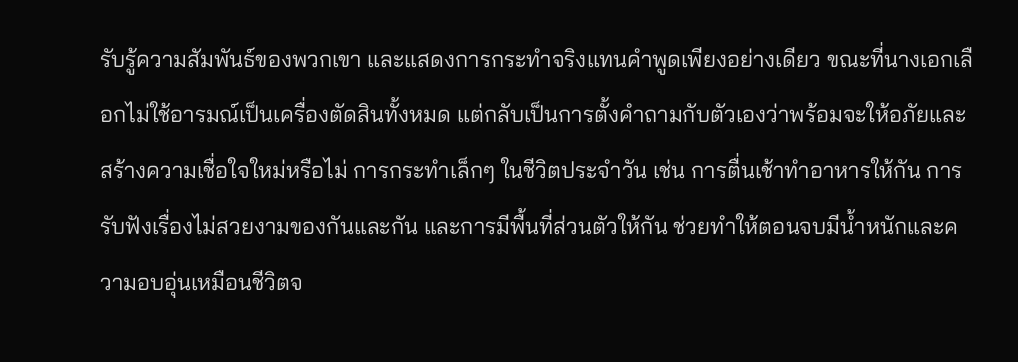รับรู้ความสัมพันธ์ของพวกเขา และแสดงการกระทำจริงแทนคำพูดเพียงอย่างเดียว ขณะที่นางเอกเลือกไม่ใช้อารมณ์เป็นเครื่องตัดสินทั้งหมด แต่กลับเป็นการตั้งคำถามกับตัวเองว่าพร้อมจะให้อภัยและสร้างความเชื่อใจใหม่หรือไม่ การกระทำเล็กๆ ในชีวิตประจำวัน เช่น การตื่นเช้าทำอาหารให้กัน การรับฟังเรื่องไม่สวยงามของกันและกัน และการมีพื้นที่ส่วนตัวให้กัน ช่วยทำให้ตอนจบมีน้ำหนักและความอบอุ่นเหมือนชีวิตจ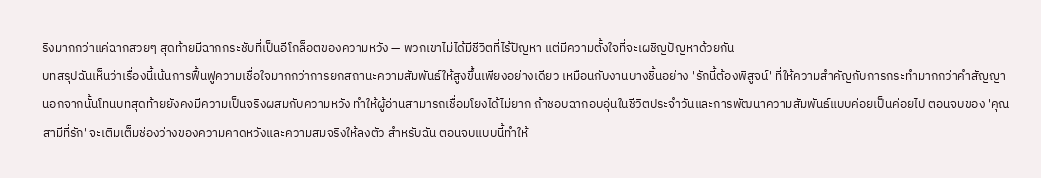ริงมากกว่าแค่ฉากสวยๆ สุดท้ายมีฉากกระชับที่เป็นอีโกล็อตของความหวัง — พวกเขาไม่ได้มีชีวิตที่ไร้ปัญหา แต่มีความตั้งใจที่จะเผชิญปัญหาด้วยกัน
บทสรุปฉันเห็นว่าเรื่องนี้เน้นการฟื้นฟูความเชื่อใจมากกว่าการยกสถานะความสัมพันธ์ให้สูงขึ้นเพียงอย่างเดียว เหมือนกับงานบางชิ้นอย่าง 'รักนี้ต้องพิสูจน์' ที่ให้ความสำคัญกับการกระทำมากกว่าคำสัญญา นอกจากนั้นโทนบทสุดท้ายยังคงมีความเป็นจริงผสมกับความหวัง ทำให้ผู้อ่านสามารถเชื่อมโยงได้ไม่ยาก ถ้าชอบฉากอบอุ่นในชีวิตประจำวันและการพัฒนาความสัมพันธ์แบบค่อยเป็นค่อยไป ตอนจบของ 'คุณสามีที่รัก' จะเติมเต็มช่องว่างของความคาดหวังและความสมจริงให้ลงตัว สำหรับฉัน ตอนจบแบบนี้ทำให้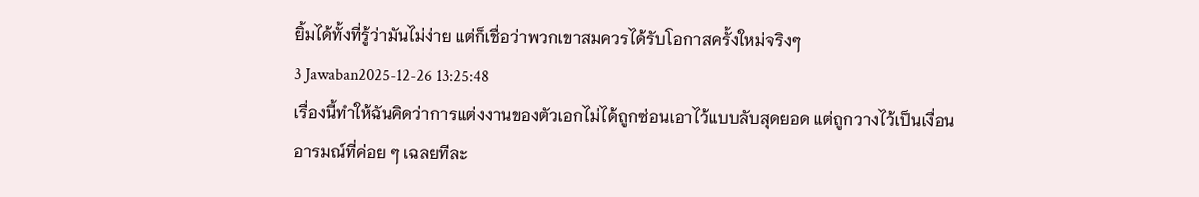ยิ้มได้ทั้งที่รู้ว่ามันไม่ง่าย แต่ก็เชื่อว่าพวกเขาสมควรได้รับโอกาสครั้งใหม่จริงๆ
3 Jawaban2025-12-26 13:25:48
เรื่องนี้ทำให้ฉันคิดว่าการแต่งงานของตัวเอกไม่ได้ถูกซ่อนเอาไว้แบบลับสุดยอด แต่ถูกวางไว้เป็นเงื่อนอารมณ์ที่ค่อย ๆ เฉลยทีละ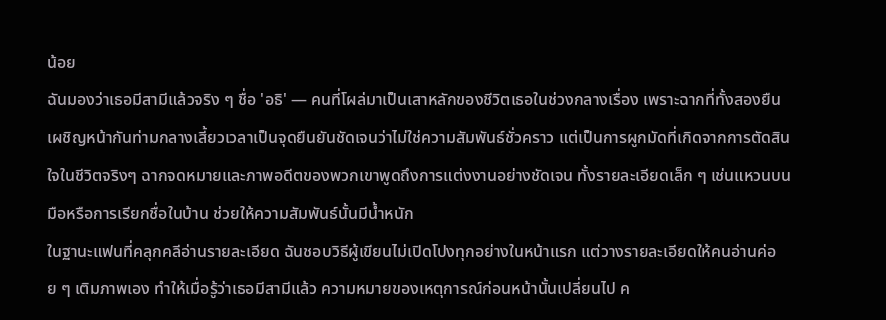น้อย
ฉันมองว่าเธอมีสามีแล้วจริง ๆ ชื่อ 'อธิ' — คนที่โผล่มาเป็นเสาหลักของชีวิตเธอในช่วงกลางเรื่อง เพราะฉากที่ทั้งสองยืนเผชิญหน้ากันท่ามกลางเสี้ยวเวลาเป็นจุดยืนยันชัดเจนว่าไม่ใช่ความสัมพันธ์ชั่วคราว แต่เป็นการผูกมัดที่เกิดจากการตัดสินใจในชีวิตจริงๆ ฉากจดหมายและภาพอดีตของพวกเขาพูดถึงการแต่งงานอย่างชัดเจน ทั้งรายละเอียดเล็ก ๆ เช่นแหวนบนมือหรือการเรียกชื่อในบ้าน ช่วยให้ความสัมพันธ์นั้นมีน้ำหนัก
ในฐานะแฟนที่คลุกคลีอ่านรายละเอียด ฉันชอบวิธีผู้เขียนไม่เปิดโปงทุกอย่างในหน้าแรก แต่วางรายละเอียดให้คนอ่านค่อย ๆ เติมภาพเอง ทำให้เมื่อรู้ว่าเธอมีสามีแล้ว ความหมายของเหตุการณ์ก่อนหน้านั้นเปลี่ยนไป ค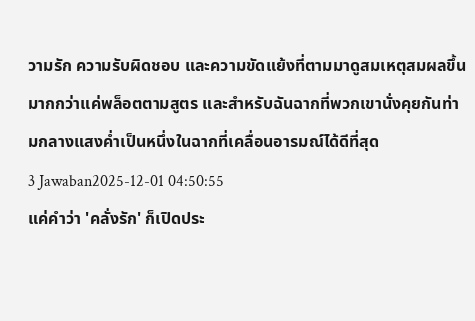วามรัก ความรับผิดชอบ และความขัดแย้งที่ตามมาดูสมเหตุสมผลขึ้นมากกว่าแค่พล็อตตามสูตร และสำหรับฉันฉากที่พวกเขานั่งคุยกันท่ามกลางแสงค่ำเป็นหนึ่งในฉากที่เคลื่อนอารมณ์ได้ดีที่สุด
3 Jawaban2025-12-01 04:50:55
แค่คำว่า 'คลั่งรัก' ก็เปิดประ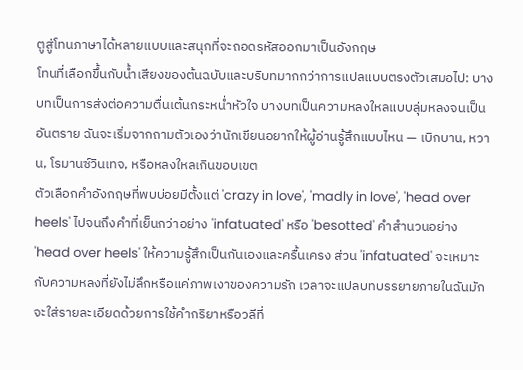ตูสู่โทนภาษาได้หลายแบบและสนุกที่จะถอดรหัสออกมาเป็นอังกฤษ
โทนที่เลือกขึ้นกับน้ำเสียงของต้นฉบับและบริบทมากกว่าการแปลแบบตรงตัวเสมอไป: บางบทเป็นการส่งต่อความตื่นเต้นกระหน่ำหัวใจ บางบทเป็นความหลงใหลแบบลุ่มหลงจนเป็นอันตราย ฉันจะเริ่มจากถามตัวเองว่านักเขียนอยากให้ผู้อ่านรู้สึกแบบไหน — เบิกบาน, หวาน, โรมานซ์วินเทจ, หรือหลงใหลเกินขอบเขต
ตัวเลือกคำอังกฤษที่พบบ่อยมีตั้งแต่ 'crazy in love', 'madly in love', 'head over heels' ไปจนถึงคำที่เย็นกว่าอย่าง 'infatuated' หรือ 'besotted' คำสำนวนอย่าง 'head over heels' ให้ความรู้สึกเป็นกันเองและครื้นเครง ส่วน 'infatuated' จะเหมาะกับความหลงที่ยังไม่ลึกหรือแค่ภาพเงาของความรัก เวลาจะแปลบทบรรยายภายในฉันมักจะใส่รายละเอียดด้วยการใช้คำกริยาหรือวลีที่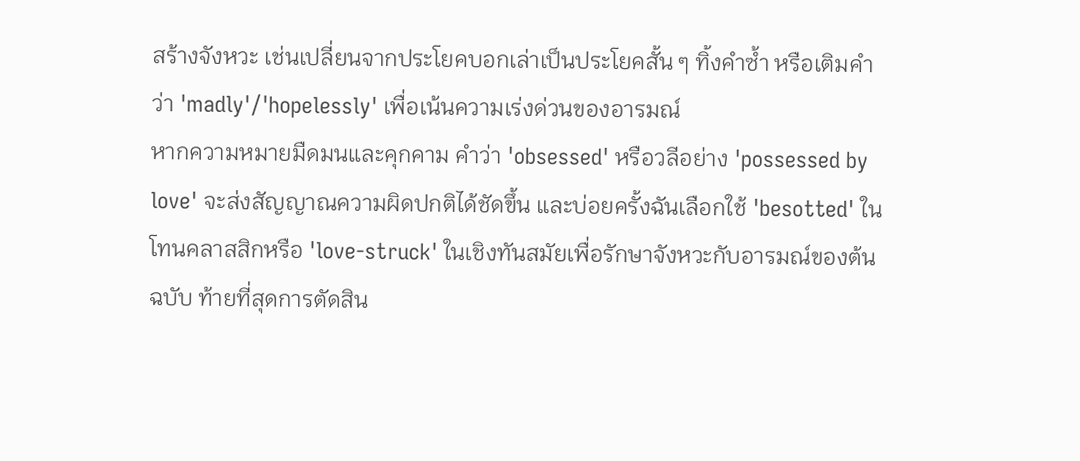สร้างจังหวะ เช่นเปลี่ยนจากประโยคบอกเล่าเป็นประโยคสั้น ๆ ทิ้งคำซ้ำ หรือเติมคำว่า 'madly'/'hopelessly' เพื่อเน้นความเร่งด่วนของอารมณ์
หากความหมายมืดมนและคุกคาม คำว่า 'obsessed' หรือวลีอย่าง 'possessed by love' จะส่งสัญญาณความผิดปกติได้ชัดขึ้น และบ่อยครั้งฉันเลือกใช้ 'besotted' ในโทนคลาสสิกหรือ 'love-struck' ในเชิงทันสมัยเพื่อรักษาจังหวะกับอารมณ์ของต้นฉบับ ท้ายที่สุดการตัดสิน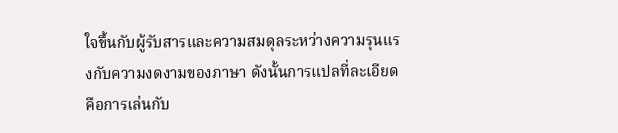ใจขึ้นกับผู้รับสารและความสมดุลระหว่างความรุนแรงกับความงดงามของภาษา ดังนั้นการแปลที่ละเอียดคือการเล่นกับ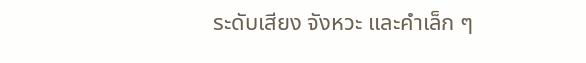ระดับเสียง จังหวะ และคำเล็ก ๆ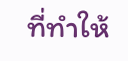ที่ทำให้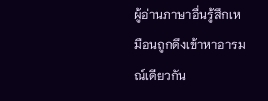ผู้อ่านภาษาอื่นรู้สึกเหมือนถูกดึงเข้าหาอารมณ์เดียวกัน